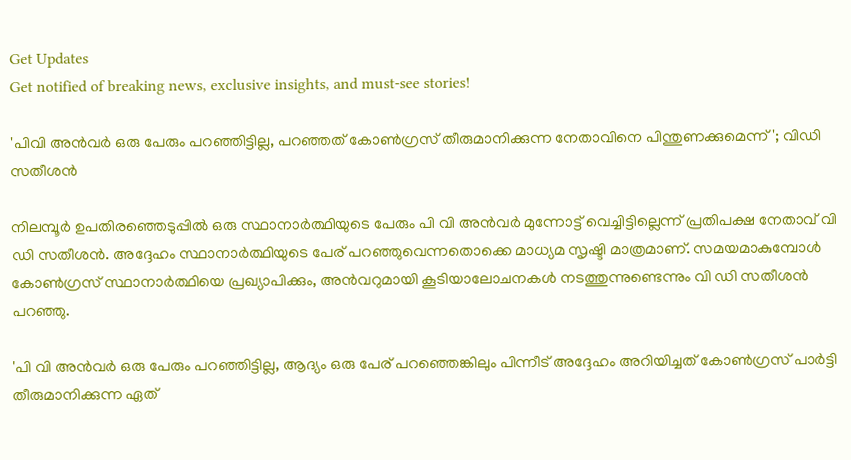Get Updates
Get notified of breaking news, exclusive insights, and must-see stories!

'പിവി അൻവർ ഒരു പേരും പറഞ്ഞിട്ടില്ല, പറഞ്ഞത് കോൺഗ്രസ് തീരുമാനിക്കുന്ന നേതാവിനെ പിന്തുണക്കുമെന്ന്'; വിഡി സതീശൻ

നിലമ്പൂർ ഉപതിരഞ്ഞെടുപ്പിൽ ഒരു സ്ഥാനാർത്ഥിയുടെ പേരും പി വി അൻവർ മുന്നോട്ട് വെച്ചിട്ടില്ലെന്ന് പ്രതിപക്ഷ നേതാവ് വി ഡി സതീശൻ. അദ്ദേഹം സ്ഥാനാർത്ഥിയുടെ പേര് പറഞ്ഞുവെന്നതൊക്കെ മാധ്യമ സൃഷ്ടി മാത്രമാണ്. സമയമാകുമ്പോൾ കോൺഗ്രസ് സ്ഥാനാർത്ഥിയെ പ്രഖ്യാപിക്കും, അൻവറുമായി കൂടിയാലോചനകൾ നടത്തുന്നുണ്ടെന്നും വി ഡി സതീശൻ പറഞ്ഞു.

'പി വി അൻവർ ഒരു പേരും പറഞ്ഞിട്ടില്ല, ആദ്യം ഒരു പേര് പറഞ്ഞെങ്കിലും പിന്നീട് അദ്ദേഹം അറിയിച്ചത് കോൺഗ്രസ് പാർട്ടി തീരുമാനിക്കുന്ന ഏത്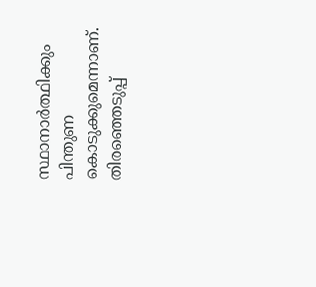സ്ഥാനാർത്ഥിക്കും പിന്തുണ കൊടുക്കുമെന്നാണ്. തിരഞ്ഞെടുപ്പ്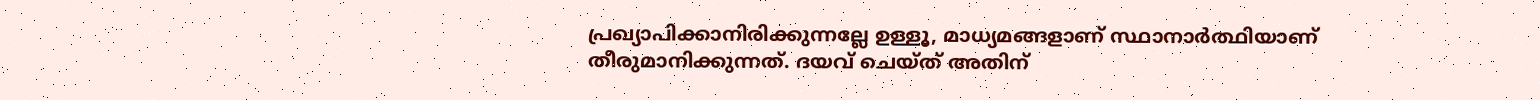പ്രഖ്യാപിക്കാനിരിക്കുന്നല്ലേ ഉള്ളൂ, മാധ്യമങ്ങളാണ് സ്ഥാനാർത്ഥിയാണ് തീരുമാനിക്കുന്നത്. ദയവ് ചെയ്ത് അതിന്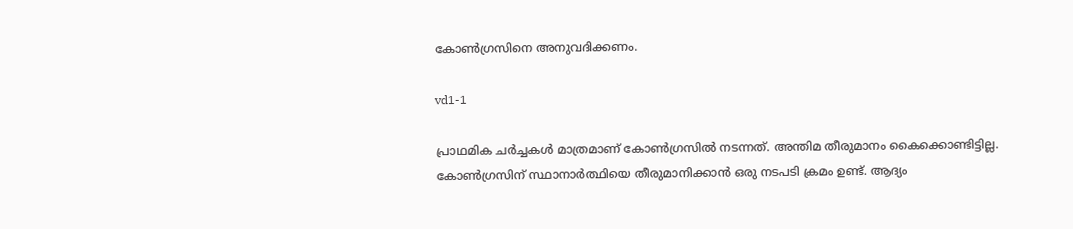കോൺഗ്രസിനെ അനുവദിക്കണം.

vd1-1

പ്രാഥമിക ചർച്ചകൾ മാത്രമാണ് കോൺഗ്രസിൽ നടന്നത്. അന്തിമ തീരുമാനം കൈക്കൊണ്ടിട്ടില്ല. കോൺഗ്രസിന് സ്ഥാനാർത്ഥിയെ തീരുമാനിക്കാൻ ഒരു നടപടി ക്രമം ഉണ്ട്. ആദ്യം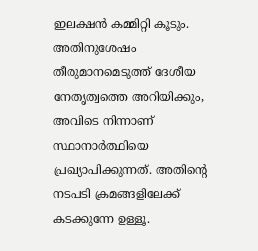ഇലക്ഷൻ കമ്മിറ്റി കൂടും. അതിനുശേഷം തീരുമാനമെടുത്ത് ദേശീയ നേതൃത്വത്തെ അറിയിക്കും, അവിടെ നിന്നാണ് സ്ഥാനാർത്ഥിയെ പ്രഖ്യാപിക്കുന്നത്. അതിന്റെ നടപടി ക്രമങ്ങളിലേക്ക് കടക്കുന്നേ ഉള്ളൂ.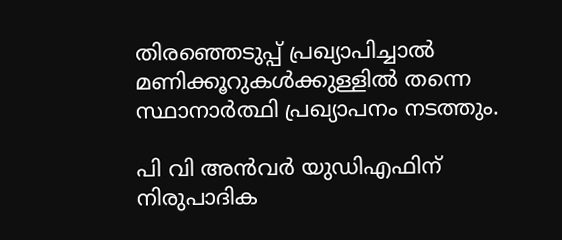തിരഞ്ഞെടുപ്പ് പ്രഖ്യാപിച്ചാൽ മണിക്കൂറുകൾക്കുള്ളിൽ തന്നെ സ്ഥാനാർത്ഥി പ്രഖ്യാപനം നടത്തും.

പി വി അൻവർ യുഡിഎഫിന് നിരുപാദിക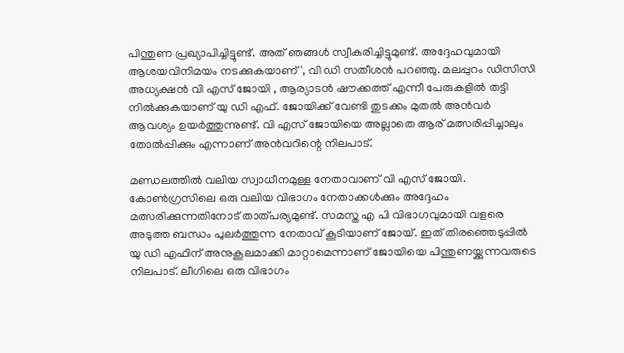പിന്തുണ പ്രഖ്യാപിച്ചിട്ടുണ്ട്. അത് ഞങ്ങൾ സ്വീകരിച്ചിട്ടുമുണ്ട്. അദ്ദേഹവുമായി ആശയവിനിമയം നടക്കുകയാണ്', വി ഡി സതീശൻ പറഞ്ഞു. മലപ്പുറം ഡിസിസി അധ്യക്ഷൻ വി എസ് ജോയി , ആര്യാടൻ ഷൗക്കത്ത് എന്നീ പേരുകളിൽ തട്ടി നിൽക്കുകയാണ് യു ഡി എഫ്. ജോയിക്ക് വേണ്ടി തുടക്കം മുതൽ അൻവർ ആവശ്യം ഉയർത്തുന്നുണ്ട്. വി എസ് ജോയിയെ അല്ലാതെ ആര് മത്സരിപ്പിച്ചാലും തോൽപ്പിക്കും എന്നാണ് അൻവറിന്റെ നിലപാട്.

മണ്ഡലത്തിൽ വലിയ സ്വാധീനമുള്ള നേതാവാണ് വി എസ് ജോയി. കോൺഗ്രസിലെ ഒരു വലിയ വിഭാഗം നേതാക്കൾക്കും അദ്ദേഹം മത്സരിക്കുന്നതിനോട് താത്പര്യമുണ്ട്. സമസ്ത എ പി വിഭാഗവുമായി വളരെ അടുത്ത ബന്ധം പുലർത്തുന്ന നേതാവ് കൂടിയാണ് ജോയ്. ഇത് തിരഞ്ഞെടുപ്പിൽ യു ഡി എഫിന് അനുകൂലമാക്കി മാറ്റാമെന്നാണ് ജോയിയെ പിന്തുണയ്ക്കുന്നവരുടെ നിലപാട്. ലീഗിലെ ഒരു വിഭാഗം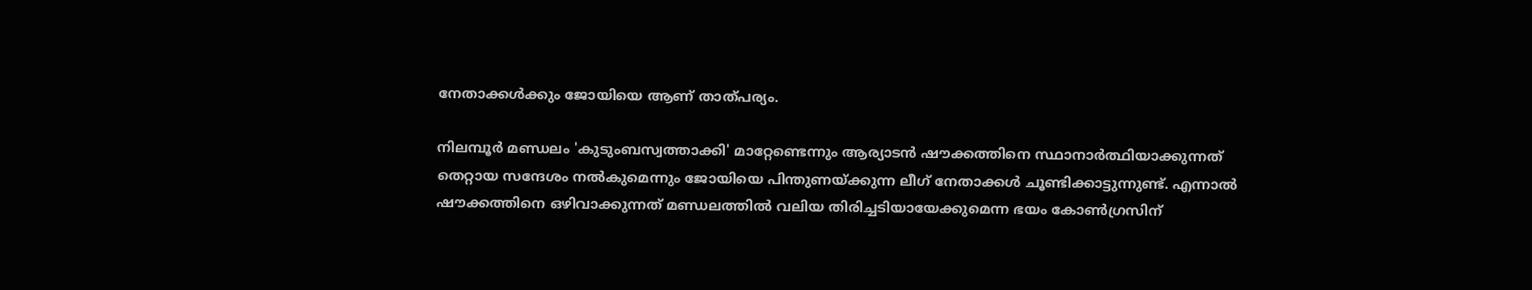നേതാക്കൾക്കും ജോയിയെ ആണ് താത്പര്യം.

നിലമ്പൂർ മണ്ഡലം 'കുടുംബസ്വത്താക്കി' മാറ്റേണ്ടെന്നും ആര്യാടൻ ഷൗക്കത്തിനെ സ്ഥാനാർത്ഥിയാക്കുന്നത് തെറ്റായ സന്ദേശം നൽകുമെന്നും ജോയിയെ പിന്തുണയ്ക്കുന്ന ലീഗ് നേതാക്കൾ ചൂണ്ടിക്കാട്ടുന്നുണ്ട്. എന്നാൽ ഷൗക്കത്തിനെ ഒഴിവാക്കുന്നത് മണ്ഡലത്തിൽ വലിയ തിരിച്ചടിയായേക്കുമെന്ന ഭയം കോൺഗ്രസിന്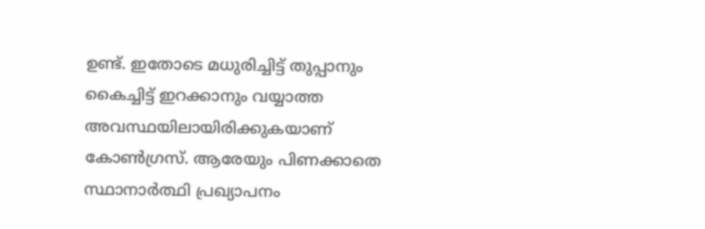ഉണ്ട്. ഇതോടെ മധുരിച്ചിട്ട് തുപ്പാനും കൈച്ചിട്ട് ഇറക്കാനും വയ്യാത്ത അവസ്ഥയിലായിരിക്കുകയാണ് കോൺഗ്രസ്. ആരേയും പിണക്കാതെ സ്ഥാനാർത്ഥി പ്രഖ്യാപനം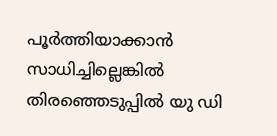പൂർത്തിയാക്കാൻ സാധിച്ചില്ലെങ്കിൽ തിരഞ്ഞെടുപ്പിൽ യു ഡി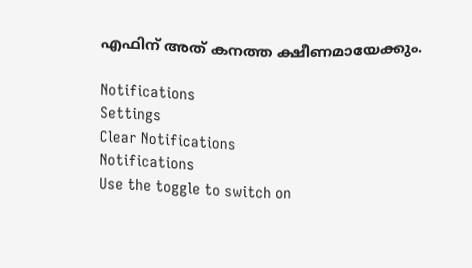എഫിന് അത് കനത്ത ക്ഷീണമായേക്കും.

Notifications
Settings
Clear Notifications
Notifications
Use the toggle to switch on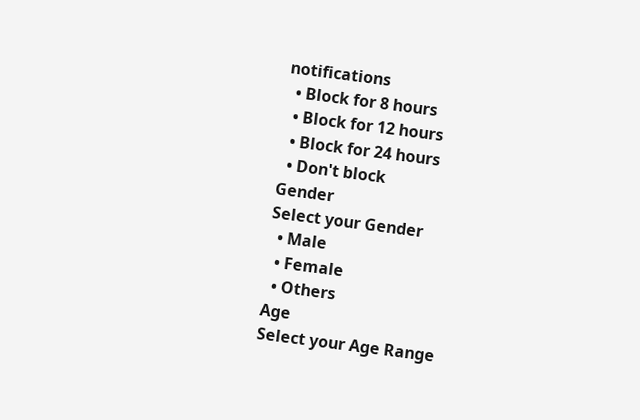notifications
  • Block for 8 hours
  • Block for 12 hours
  • Block for 24 hours
  • Don't block
Gender
Select your Gender
  • Male
  • Female
  • Others
Age
Select your Age Range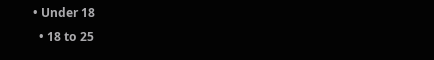• Under 18
  • 18 to 25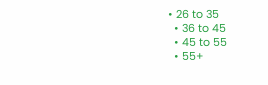• 26 to 35
  • 36 to 45
  • 45 to 55
  • 55+